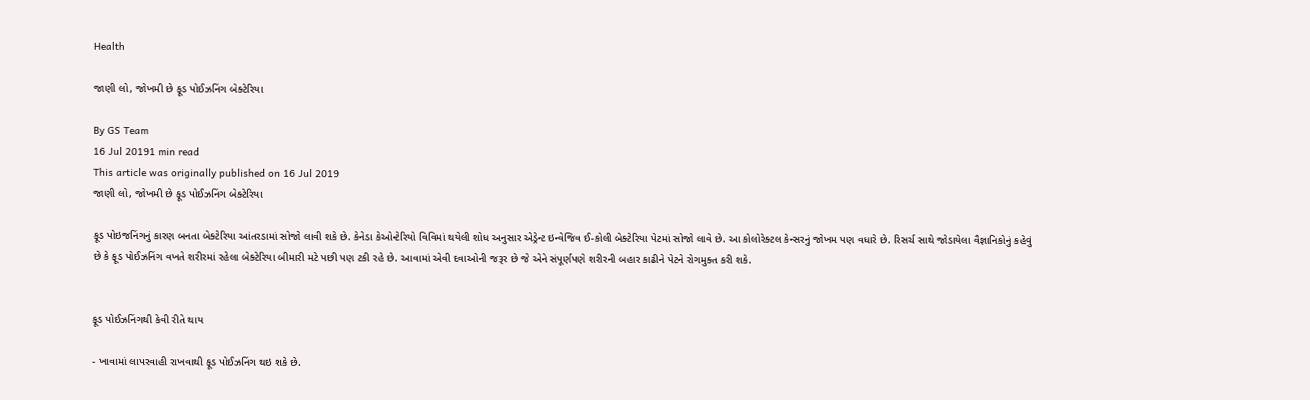Health

જાણી લો, જોખમી છે ફૂડ પોઈઝનિંગ બેક્ટેરિયા

By GS Team
16 Jul 20191 min read
This article was originally published on 16 Jul 2019
જાણી લો, જોખમી છે ફૂડ પોઈઝનિંગ બેક્ટેરિયા

ફૂડ પોઇજનિંગનું કારણ બનતા બેક્ટેરિયા આંતરડામાં સોજો લાવી શકે છે. કેનેડા કેઓન્ટેરિયો વિવિમાં થયેલી શોધ અનુસાર એડ્રેન્ટ ઇન્વેજિવ ઈ-કોલી બેક્ટેરિયા પેટમાં સોજો લાવે છે. આ કોલોરેક્ટલ કેન્સરનું જોખમ પણ વધારે છે. રિસર્ચ સાથે જોડાયેલા વૈજ્ઞાનિકોનું કહેવું છે કે ફૂડ પોઈઝનિંગ વખતે શરીરમાં રહેલા બેક્ટેરિયા બીમારી મટે પછી પણ ટકી રહે છે. આવામાં એવી દવાઓની જરૂર છે જે એને સંપૂર્ણપણે શરીરની બહાર કાઢીને પેટને રોગમુક્ત કરી શકે.


ફૂડ પોઈઝનિંગથી કેવી રીતે થાય

- ખાવામાં લાપરવાહી રાખવાથી ફૂડ પોઈઝનિંગ થઇ શકે છે.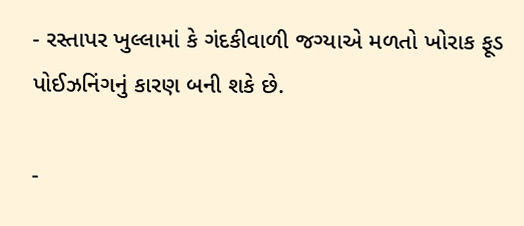- રસ્તાપર ખુલ્લામાં કે ગંદકીવાળી જગ્યાએ મળતો ખોરાક ફૂડ પોઈઝનિંગનું કારણ બની શકે છે.

-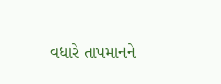વધારે તાપમાનને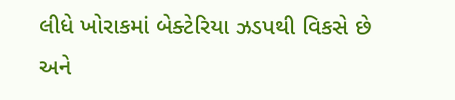લીધે ખોરાકમાં બેક્ટેરિયા ઝડપથી વિકસે છે અને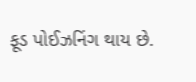ફૂડ પોઈઝનિંગ થાય છે.